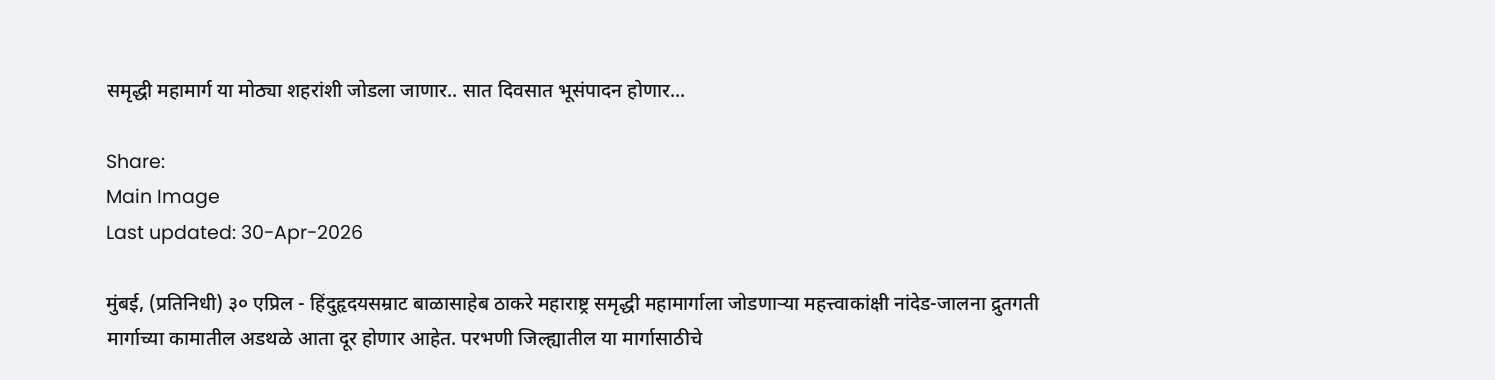समृद्धी महामार्ग या मोठ्या शहरांशी जोडला जाणार.. सात दिवसात भूसंपादन होणार...

Share:
Main Image
Last updated: 30-Apr-2026

मुंबई, (प्रतिनिधी) ३० एप्रिल - हिंदुहृदयसम्राट बाळासाहेब ठाकरे महाराष्ट्र समृद्धी महामार्गाला जोडणाऱ्या महत्त्वाकांक्षी नांदेड-जालना द्रुतगती मार्गाच्या कामातील अडथळे आता दूर होणार आहेत. परभणी जिल्ह्यातील या मार्गासाठीचे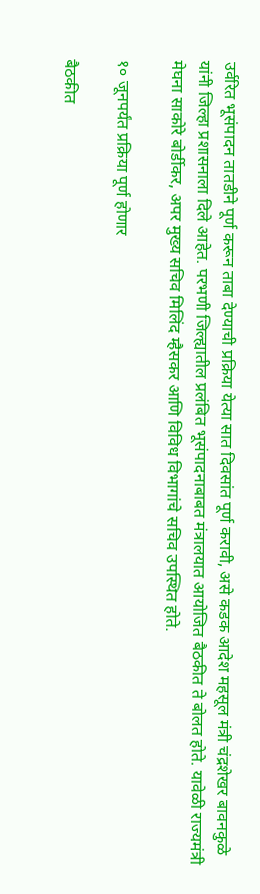उर्वरित भूसंपादन तातडीने पूर्ण करून ताबा देण्याची प्रक्रिया येत्या सात दिवसांत पूर्ण करावी, असे कडक आदेश महसूल मंत्री चंद्रशेखर बावनकुळे यांनी जिल्हा प्रशासनाला दिले आहेत. परभणी जिल्ह्यातील प्रलंबित भूसंपादनाबाबत मंत्रालयात आयोजित बैठकीत ते बोलत होते. यावेळी राज्यमंत्री मेघना साकोरे बोर्डीकर, अपर मुख्य सचिव मिलिंद म्हैसकर आणि विविध विभागांचे सचिव उपस्थित होते.

१० जूनपर्यंत प्रक्रिया पूर्ण होणार

बैठकीत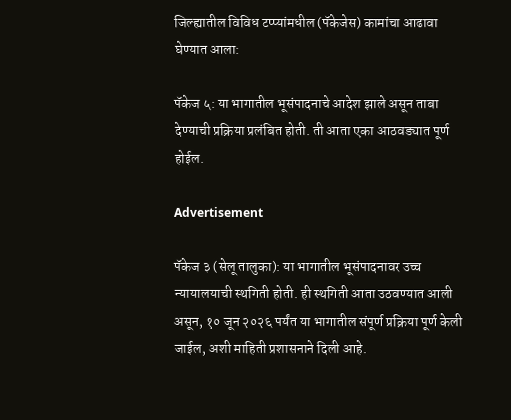जिल्ह्यातील विविध टप्प्यांमधील (पॅकेजेस) कामांचा आढावा घेण्यात आला:

पॅकेज ५: या भागातील भूसंपादनाचे आदेश झाले असून ताबा देण्याची प्रक्रिया प्रलंबित होती. ती आता एका आठवड्यात पूर्ण होईल.

Advertisement

पॅकेज ३ (सेलू तालुका): या भागातील भूसंपादनावर उच्च न्यायालयाची स्थगिती होती. ही स्थगिती आता उठवण्यात आली असून, १० जून २०२६ पर्यंत या भागातील संपूर्ण प्रक्रिया पूर्ण केली जाईल, अशी माहिती प्रशासनाने दिली आहे.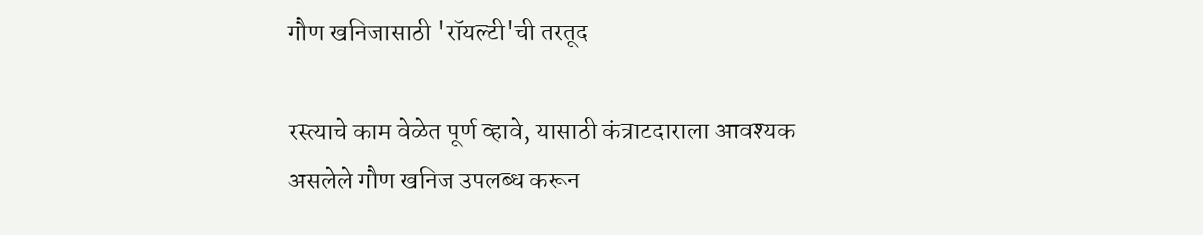गौण खनिजासाठी 'रॉयल्टी'ची तरतूद

रस्त्याचे काम वेळेत पूर्ण व्हावे, यासाठी कंत्राटदाराला आवश्यक असलेले गौण खनिज उपलब्ध करून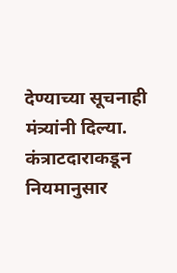देण्याच्या सूचनाही मंत्र्यांनी दिल्या. कंत्राटदाराकडून नियमानुसार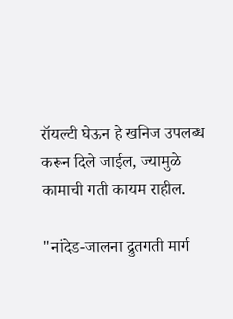रॉयल्टी घेऊन हे खनिज उपलब्ध करून दिले जाईल, ज्यामुळे कामाची गती कायम राहील.

"नांदेड-जालना द्रुतगती मार्ग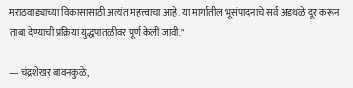मराठवाड्याच्या विकासासाठी अत्यंत महत्त्वाचा आहे. या मार्गातील भूसंपादनाचे सर्व अडथळे दूर करून ताबा देण्याची प्रक्रिया युद्धपातळीवर पूर्ण केली जावी."

— चंद्रशेखर बावनकुळे,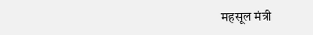महसूल मंत्री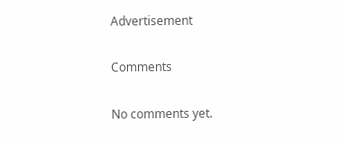Advertisement

Comments

No comments yet.